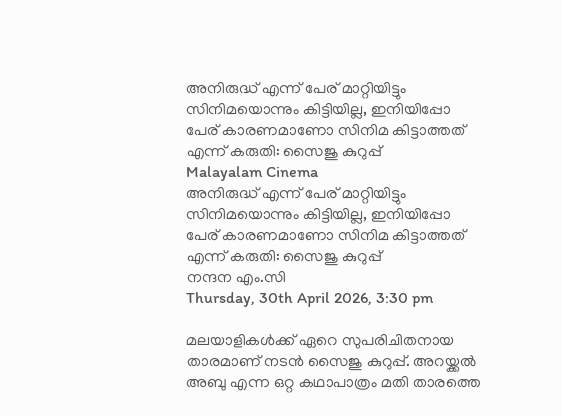അനിരുദ്ധ് എന്ന് പേര് മാറ്റിയിട്ടും സിനിമയൊന്നും കിട്ടിയില്ല, ഇനിയിപ്പോ പേര് കാരണമാണോ സിനിമ കിട്ടാത്തത് എന്ന് കരുതി: സൈജു കുറുപ്പ്
Malayalam Cinema
അനിരുദ്ധ് എന്ന് പേര് മാറ്റിയിട്ടും സിനിമയൊന്നും കിട്ടിയില്ല, ഇനിയിപ്പോ പേര് കാരണമാണോ സിനിമ കിട്ടാത്തത് എന്ന് കരുതി: സൈജു കുറുപ്പ്
നന്ദന എം.സി
Thursday, 30th April 2026, 3:30 pm

മലയാളികൾക്ക് ഏറെ സുപരിചിതനായ താരമാണ് നടൻ സൈജു കുറുപ്പ്. അറയ്ക്കൽ അബു എന്ന ഒറ്റ കഥാപാത്രം മതി താരത്തെ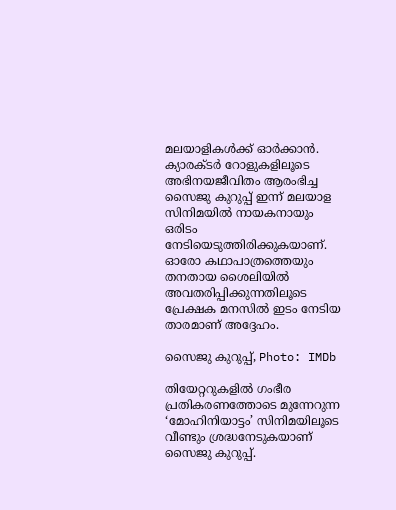മലയാളികൾക്ക് ഓർക്കാൻ. ക്യാരക്ടർ റോളുകളിലൂടെ അഭിനയജീവിതം ആരംഭിച്ച സൈജു കുറുപ്പ് ഇന്ന് മലയാള സിനിമയിൽ നായകനായും ഒരിടം നേടിയെടുത്തിരിക്കുകയാണ്. ഓരോ കഥാപാത്രത്തെയും തനതായ ശൈലിയിൽ അവതരിപ്പിക്കുന്നതിലൂടെ പ്രേക്ഷക മനസിൽ ഇടം നേടിയ താരമാണ് അദ്ദേഹം.

സൈജു കുറുപ്പ്, Photo: IMDb

തിയേറ്ററുകളിൽ ഗംഭീര പ്രതികരണത്തോടെ മുന്നേറുന്ന ‘മോഹിനിയാട്ടം’ സിനിമയിലൂടെ വീണ്ടും ശ്രദ്ധനേടുകയാണ് സൈജു കുറുപ്പ്.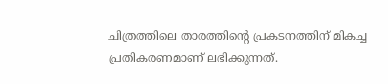ചിത്രത്തിലെ താരത്തിന്റെ പ്രകടനത്തിന് മികച്ച പ്രതികരണമാണ് ലഭിക്കുന്നത്.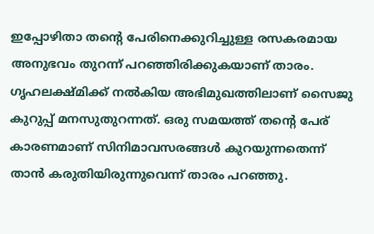ഇപ്പോഴിതാ തന്റെ പേരിനെക്കുറിച്ചുള്ള രസകരമായ അനുഭവം തുറന്ന് പറഞ്ഞിരിക്കുകയാണ് താരം. ഗൃഹലക്ഷ്മിക്ക് നൽകിയ അഭിമുഖത്തിലാണ് സൈജു കുറുപ്പ് മനസുതുറന്നത്. ഒരു സമയത്ത് തന്റെ പേര് കാരണമാണ് സിനിമാവസരങ്ങൾ കുറയുന്നതെന്ന് താൻ കരുതിയിരുന്നുവെന്ന് താരം പറഞ്ഞു.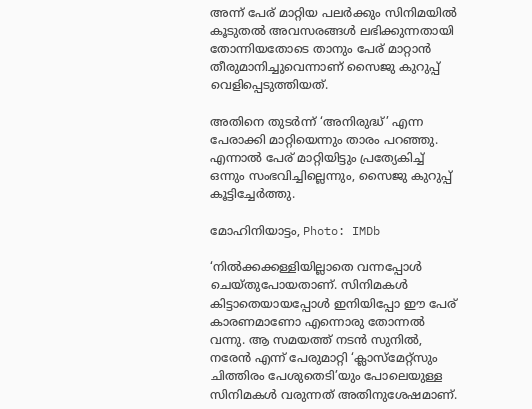അന്ന് പേര് മാറ്റിയ പലർക്കും സിനിമയിൽ കൂടുതൽ അവസരങ്ങൾ ലഭിക്കുന്നതായി തോന്നിയതോടെ താനും പേര് മാറ്റാൻ തീരുമാനിച്ചുവെന്നാണ് സൈജു കുറുപ്പ് വെളിപ്പെടുത്തിയത്.

അതിനെ തുടർന്ന് ‘അനിരുദ്ധ്’ എന്ന പേരാക്കി മാറ്റിയെന്നും താരം പറഞ്ഞു. എന്നാൽ പേര് മാറ്റിയിട്ടും പ്രത്യേകിച്ച് ഒന്നും സംഭവിച്ചില്ലെന്നും, സൈജു കുറുപ്പ് കൂട്ടിച്ചേർത്തു.

മോഹിനിയാട്ടം, Photo: IMDb

‘നിൽക്കക്കള്ളിയില്ലാതെ വന്നപ്പോൾ ചെയ്‌തുപോയതാണ്. സിനിമകൾ കിട്ടാതെയായപ്പോൾ ഇനിയിപ്പോ ഈ പേര് കാരണമാണോ എന്നൊരു തോന്നൽ വന്നു. ആ സമയത്ത് നടൻ സുനിൽ, നരേൻ എന്ന് പേരുമാറ്റി ‘ക്ലാസ്മേറ്റ്സും ചിത്തിരം പേശുതെടി’യും പോലെയുള്ള സിനിമകൾ വരുന്നത് അതിനുശേഷമാണ്.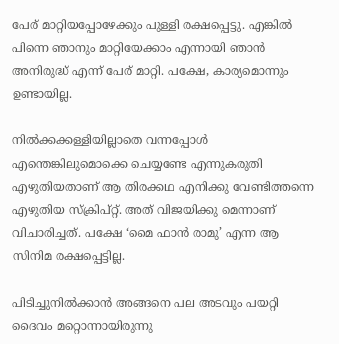പേര് മാറ്റിയപ്പോഴേക്കും പുള്ളി രക്ഷപ്പെട്ടു. എങ്കിൽ പിന്നെ ഞാനും മാറ്റിയേക്കാം എന്നായി ഞാൻ അനിരുദ്ധ് എന്ന് പേര് മാറ്റി. പക്ഷേ, കാര്യമൊന്നും ഉണ്ടായില്ല.

നിൽക്കക്കള്ളിയില്ലാതെ വന്നപ്പോൾ എന്തെങ്കിലുമൊക്കെ ചെയ്യണ്ടേ എന്നുകരുതി എഴുതിയതാണ് ആ തിരക്കഥ എനിക്കു വേണ്ടിത്തന്നെ എഴുതിയ സ്ക്രിപ്റ്റ്. അത് വിജയിക്കു മെന്നാണ് വിചാരിച്ചത്. പക്ഷേ ‘മൈ ഫാൻ രാമു’ എന്ന ആ സിനിമ രക്ഷപ്പെട്ടില്ല.

പിടിച്ചുനിൽക്കാൻ അങ്ങനെ പല അടവും പയറ്റി ദൈവം മറ്റൊന്നായിരുന്നു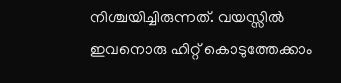നിശ്ചയിച്ചിരുന്നത്. വയസ്സിൽ ഇവനൊരു ഹിറ്റ് കൊടുത്തേക്കാം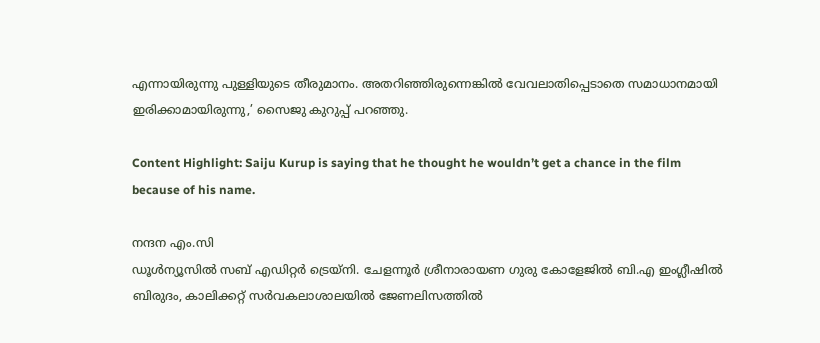എന്നായിരുന്നു പുള്ളിയുടെ തീരുമാനം. അതറിഞ്ഞിരുന്നെങ്കിൽ വേവലാതിപ്പെടാതെ സമാധാനമായി ഇരിക്കാമായിരുന്നു,’ സൈജു കുറുപ്പ് പറഞ്ഞു.

Content Highlight: Saiju Kurup is saying that he thought he wouldn’t get a chance in the film because of his name.

നന്ദന എം.സി
ഡൂള്‍ന്യൂസില്‍ സബ് എഡിറ്റര്‍ ട്രെയ്‌നി. ചേളന്നൂര്‍ ശ്രീനാരായണ ഗുരു കോളേജില്‍ ബി.എ ഇംഗ്ലീഷില്‍ ബിരുദം, കാലിക്കറ്റ് സര്‍വകലാശാലയില്‍ ജേണലിസത്തില്‍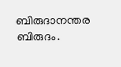ബിരുദാനന്തര ബിരുദം.